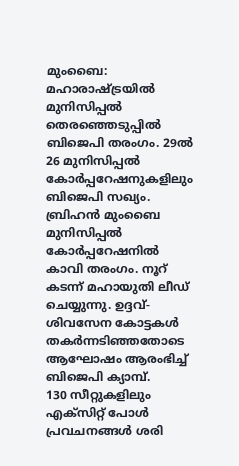മുംബൈ: മഹാരാഷ്ട്രയിൽ മുനിസിപ്പൽ തെരഞ്ഞെടുപ്പിൽ ബിജെപി തരംഗം. 29ൽ 26 മുനിസിപ്പൽ കോർപ്പറേഷനുകളിലും ബിജെപി സഖ്യം. ബ്രിഹൻ മുംബൈ മുനിസിപ്പൽ കോർപ്പറേഷനിൽ കാവി തരംഗം. നൂറ് കടന്ന് മഹായുതി ലീഡ് ചെയ്യുന്നു. ഉദ്ദവ്-ശിവസേന കോട്ടകൾ തകർന്നടിഞ്ഞതോടെ ആഘോഷം ആരംഭിച്ച് ബിജെപി ക്യാമ്പ്.
130 സീറ്റുകളിലും എക്സിറ്റ് പോൾ പ്രവചനങ്ങൾ ശരി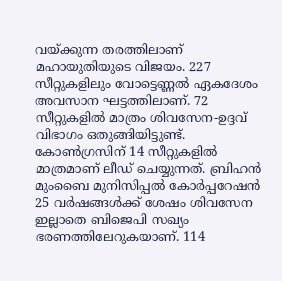വയ്ക്കുന്ന തരത്തിലാണ് മഹായുതിയുടെ വിജയം. 227 സീറ്റുകളിലും വോട്ടെണ്ണൽ ഏകദേശം അവസാന ഘട്ടത്തിലാണ്. 72 സീറ്റുകളിൽ മാത്രം ശിവസേന-ഉദ്ദവ് വിഭാഗം ഒതുങ്ങിയിട്ടുണ്ട്. കോൺഗ്രസിന് 14 സീറ്റുകളിൽ മാത്രമാണ് ലീഡ് ചെയ്യുന്നത്. ബ്രിഹൻ മുംബൈ മുനിസിപ്പൽ കോർപ്പറേഷൻ 25 വർഷങ്ങൾക്ക് ശേഷം ശിവസേന ഇല്ലാതെ ബിജെപി സഖ്യം ഭരണത്തിലേറുകയാണ്. 114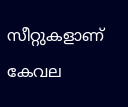സീറ്റുകളാണ് കേവല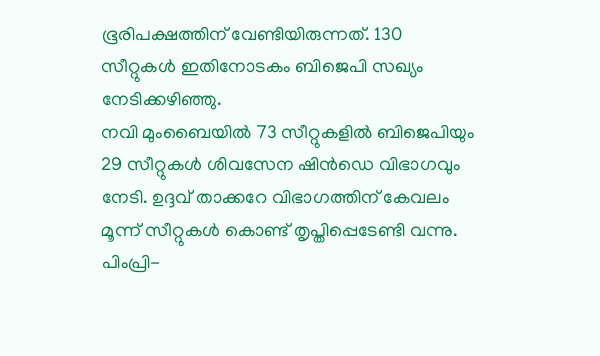ഭൂരിപക്ഷത്തിന് വേണ്ടിയിരുന്നത്. 130 സീറ്റുകൾ ഇതിനോടകം ബിജെപി സഖ്യം നേടിക്കഴിഞ്ഞു.
നവി മുംബൈയിൽ 73 സീറ്റുകളിൽ ബിജെപിയും 29 സീറ്റുകൾ ശിവസേന ഷിൻഡെ വിഭാഗവും നേടി. ഉദ്ദവ് താക്കറേ വിഭാഗത്തിന് കേവലം മൂന്ന് സീറ്റുകൾ കൊണ്ട് തൃപ്തിപ്പെടേണ്ടി വന്നു. പിംപ്രി-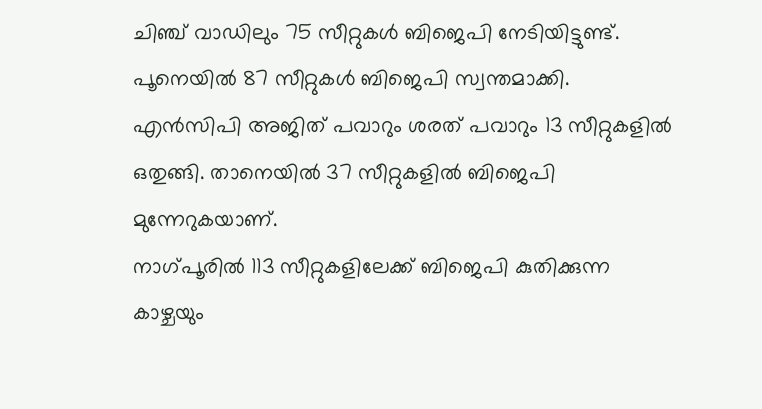ചിഞ്ച് വാഡിലും 75 സീറ്റുകൾ ബിജെപി നേടിയിട്ടുണ്ട്. പൂനെയിൽ 87 സീറ്റുകൾ ബിജെപി സ്വന്തമാക്കി. എൻസിപി അജിത് പവാറും ശരത് പവാറും 13 സീറ്റുകളിൽ ഒതുങ്ങി. താനെയിൽ 37 സീറ്റുകളിൽ ബിജെപി മുന്നേറുകയാണ്.
നാഗ്പൂരിൽ 113 സീറ്റുകളിലേക്ക് ബിജെപി കുതിക്കുന്ന കാഴ്ചയും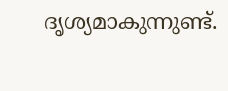ദൃശ്യമാകുന്നുണ്ട്.